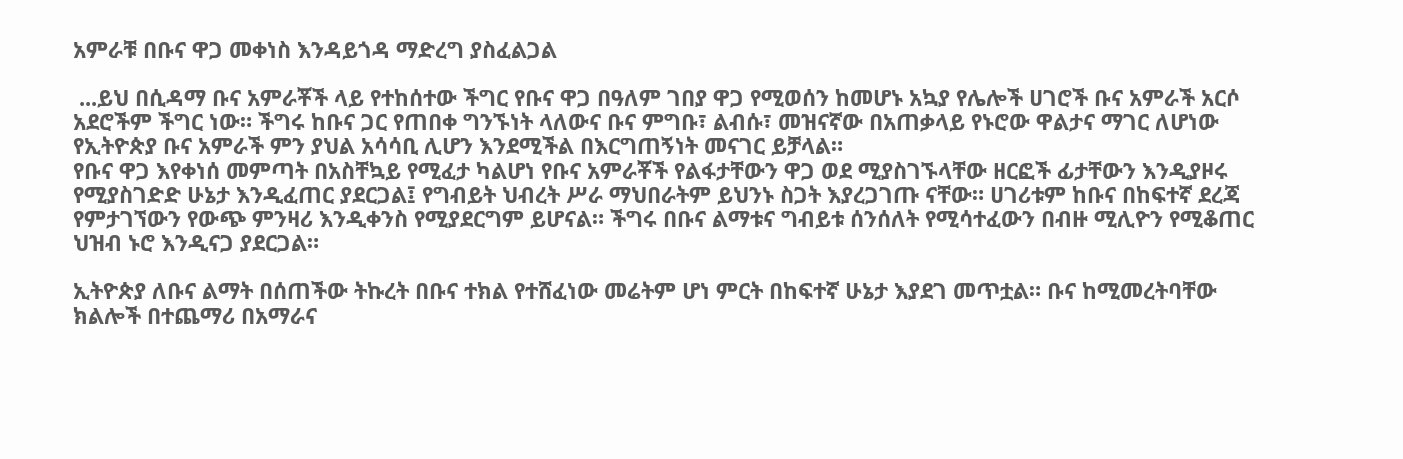አምራቹ በቡና ዋጋ መቀነስ እንዳይጎዳ ማድረግ ያስፈልጋል

 ...ይህ በሲዳማ ቡና አምራቾች ላይ የተከሰተው ችግር የቡና ዋጋ በዓለም ገበያ ዋጋ የሚወሰን ከመሆኑ አኳያ የሌሎች ሀገሮች ቡና አምራች አርሶ አደሮችም ችግር ነው። ችግሩ ከቡና ጋር የጠበቀ ግንኙነት ላለውና ቡና ምግቡ፣ ልብሱ፣ መዝናኛው በአጠቃላይ የኑሮው ዋልታና ማገር ለሆነው የኢትዮጵያ ቡና አምራች ምን ያህል አሳሳቢ ሊሆን እንደሚችል በእርግጠኝነት መናገር ይቻላል።
የቡና ዋጋ እየቀነሰ መምጣት በአስቸኳይ የሚፈታ ካልሆነ የቡና አምራቾች የልፋታቸውን ዋጋ ወደ ሚያስገኙላቸው ዘርፎች ፊታቸውን እንዲያዞሩ የሚያስገድድ ሁኔታ እንዲፈጠር ያደርጋል፤ የግብይት ህብረት ሥራ ማህበራትም ይህንኑ ስጋት እያረጋገጡ ናቸው። ሀገሪቱም ከቡና በከፍተኛ ደረጃ የምታገኘውን የውጭ ምንዛሪ እንዲቀንስ የሚያደርግም ይሆናል። ችግሩ በቡና ልማቱና ግብይቱ ሰንሰለት የሚሳተፈውን በብዙ ሚሊዮን የሚቆጠር ህዝብ ኑሮ እንዲናጋ ያደርጋል።

ኢትዮጵያ ለቡና ልማት በሰጠችው ትኩረት በቡና ተክል የተሸፈነው መሬትም ሆነ ምርት በከፍተኛ ሁኔታ እያደገ መጥቷል። ቡና ከሚመረትባቸው ክልሎች በተጨማሪ በአማራና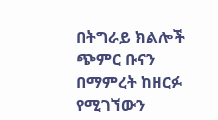በትግራይ ክልሎች ጭምር ቡናን በማምረት ከዘርፉ የሚገኘውን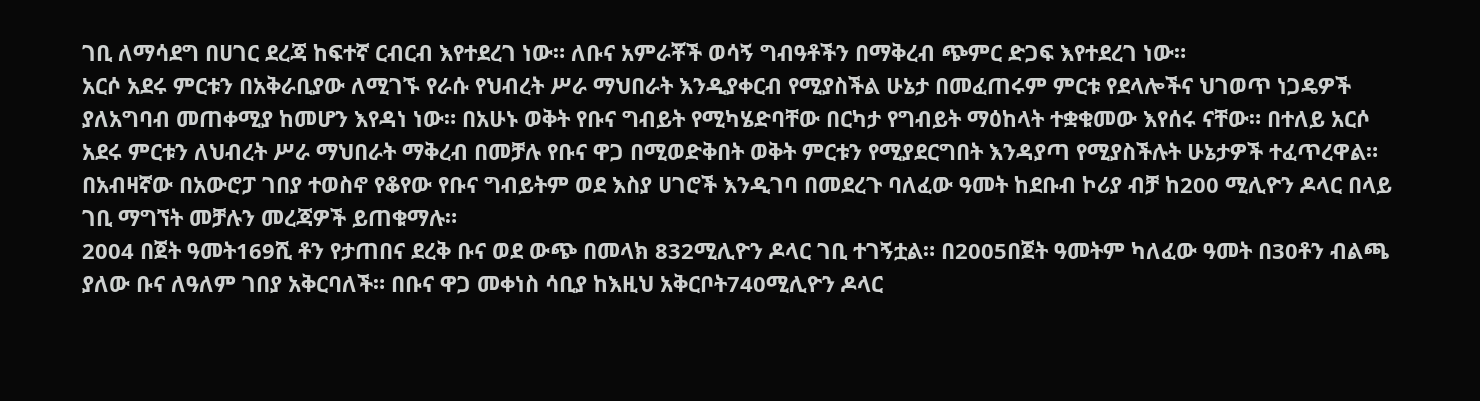ገቢ ለማሳደግ በሀገር ደረጃ ከፍተኛ ርብርብ እየተደረገ ነው። ለቡና አምራቾች ወሳኝ ግብዓቶችን በማቅረብ ጭምር ድጋፍ እየተደረገ ነው።
አርሶ አደሩ ምርቱን በአቅራቢያው ለሚገኙ የራሱ የህብረት ሥራ ማህበራት እንዲያቀርብ የሚያስችል ሁኔታ በመፈጠሩም ምርቱ የደላሎችና ህገወጥ ነጋዴዎች ያለአግባብ መጠቀሚያ ከመሆን እየዳነ ነው። በአሁኑ ወቅት የቡና ግብይት የሚካሄድባቸው በርካታ የግብይት ማዕከላት ተቋቁመው እየሰሩ ናቸው። በተለይ አርሶ አደሩ ምርቱን ለህብረት ሥራ ማህበራት ማቅረብ በመቻሉ የቡና ዋጋ በሚወድቅበት ወቅት ምርቱን የሚያደርግበት እንዳያጣ የሚያስችሉት ሁኔታዎች ተፈጥረዋል። በአብዛኛው በአውሮፓ ገበያ ተወስኖ የቆየው የቡና ግብይትም ወደ እስያ ሀገሮች እንዲገባ በመደረጉ ባለፈው ዓመት ከደቡብ ኮሪያ ብቻ ከ200 ሚሊዮን ዶላር በላይ ገቢ ማግኘት መቻሉን መረጃዎች ይጠቁማሉ።
2004 በጀት ዓመት169ሺ ቶን የታጠበና ደረቅ ቡና ወደ ውጭ በመላክ 832ሚሊዮን ዶላር ገቢ ተገኝቷል። በ2005በጀት ዓመትም ካለፈው ዓመት በ30ቶን ብልጫ ያለው ቡና ለዓለም ገበያ አቅርባለች። በቡና ዋጋ መቀነስ ሳቢያ ከእዚህ አቅርቦት740ሚሊዮን ዶላር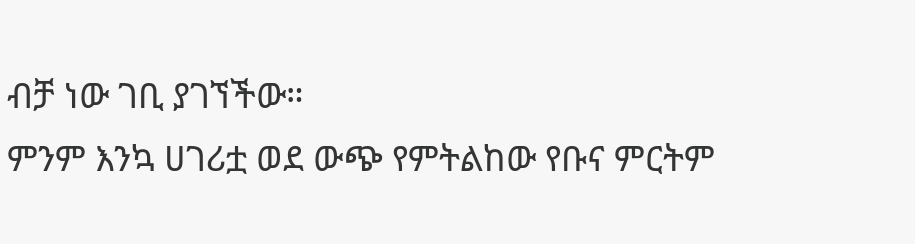ብቻ ነው ገቢ ያገኘችው።
ምንም እንኳ ሀገሪቷ ወደ ውጭ የምትልከው የቡና ምርትም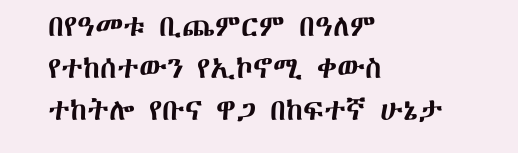በየዓመቱ ቢጨምርም በዓለም የተከሰተውን የኢኮኖሚ ቀውስ ተከትሎ የቡና ዋጋ በከፍተኛ ሁኔታ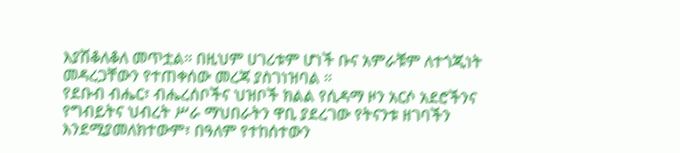እያሽቆለቆለ መጥቷል። በዚህም ሀገሪቱም ሆነች ቡና አምራቹም ለተጎጂነት መዳረጋቸውን የተጠቀሰው መረጃ ያስገነዝባል ።
የደቡብ ብሔር፣ ብሔረሰቦችና ህዝቦች ክልል የሲዳማ ዞን አርሶ አደሮችንና የግብይትና ህብረት ሥራ ማህበራትን ዋቢ ያደረገው የትናንቱ ዘገባችን እንደሚያመለክተውም፣ በዓለም የተከሰተውን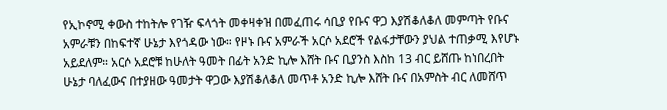የኢኮኖሚ ቀውስ ተከትሎ የገዥ ፍላጎት መቀዛቀዝ በመፈጠሩ ሳቢያ የቡና ዋጋ እያሽቆለቆለ መምጣት የቡና አምራቹን በከፍተኛ ሁኔታ እየጎዳው ነው። የዞኑ ቡና አምራች አርሶ አደሮች የልፋታቸውን ያህል ተጠቃሚ እየሆኑ አይደለም። አርሶ አደሮቹ ከሁለት ዓመት በፊት አንድ ኪሎ እሸት ቡና ቢያንስ እስከ 13 ብር ይሸጡ ከነበረበት ሁኔታ ባለፈውና በተያዘው ዓመታት ዋጋው እያሽቆለቆለ መጥቶ አንድ ኪሎ እሸት ቡና በአምስት ብር ለመሸጥ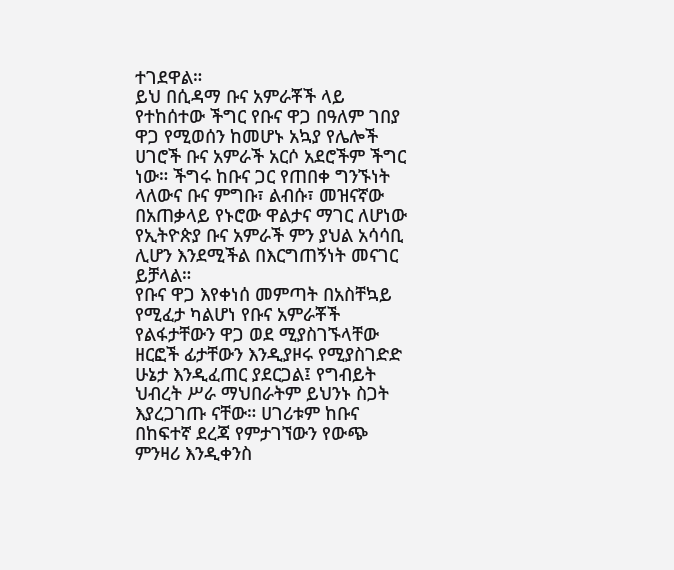ተገደዋል።
ይህ በሲዳማ ቡና አምራቾች ላይ የተከሰተው ችግር የቡና ዋጋ በዓለም ገበያ ዋጋ የሚወሰን ከመሆኑ አኳያ የሌሎች ሀገሮች ቡና አምራች አርሶ አደሮችም ችግር ነው። ችግሩ ከቡና ጋር የጠበቀ ግንኙነት ላለውና ቡና ምግቡ፣ ልብሱ፣ መዝናኛው በአጠቃላይ የኑሮው ዋልታና ማገር ለሆነው የኢትዮጵያ ቡና አምራች ምን ያህል አሳሳቢ ሊሆን እንደሚችል በእርግጠኝነት መናገር ይቻላል።
የቡና ዋጋ እየቀነሰ መምጣት በአስቸኳይ የሚፈታ ካልሆነ የቡና አምራቾች የልፋታቸውን ዋጋ ወደ ሚያስገኙላቸው ዘርፎች ፊታቸውን እንዲያዞሩ የሚያስገድድ ሁኔታ እንዲፈጠር ያደርጋል፤ የግብይት ህብረት ሥራ ማህበራትም ይህንኑ ስጋት እያረጋገጡ ናቸው። ሀገሪቱም ከቡና በከፍተኛ ደረጃ የምታገኘውን የውጭ ምንዛሪ እንዲቀንስ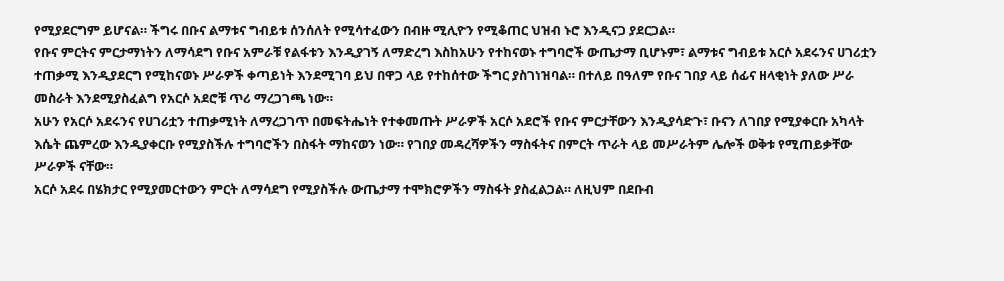የሚያደርግም ይሆናል። ችግሩ በቡና ልማቱና ግብይቱ ሰንሰለት የሚሳተፈውን በብዙ ሚሊዮን የሚቆጠር ህዝብ ኑሮ እንዲናጋ ያደርጋል።
የቡና ምርትና ምርታማነትን ለማሳደግ የቡና አምራቹ የልፋቱን እንዲያገኝ ለማድረግ እስከአሁን የተከናወኑ ተግባሮች ውጤታማ ቢሆኑም፣ ልማቱና ግብይቱ አርሶ አደሩንና ሀገሪቷን ተጠቃሚ እንዲያደርግ የሚከናወኑ ሥራዎች ቀጣይነት እንደሚገባ ይህ በዋጋ ላይ የተከሰተው ችግር ያስገነዝባል። በተለይ በዓለም የቡና ገበያ ላይ ሰፊና ዘላቂነት ያለው ሥራ መስራት እንደሚያስፈልግ የአርሶ አደሮቹ ጥሪ ማረጋገጫ ነው።
አሁን የአርሶ አደሩንና የሀገሪቷን ተጠቃሚነት ለማረጋገጥ በመፍትሔነት የተቀመጡት ሥራዎች አርሶ አደሮች የቡና ምርታቸውን እንዲያሳድጉ፣ ቡናን ለገበያ የሚያቀርቡ አካላት እሴት ጨምረው እንዲያቀርቡ የሚያስችሉ ተግባሮችን በስፋት ማከናወን ነው። የገበያ መዳረሻዎችን ማስፋትና በምርት ጥራት ላይ መሥራትም ሌሎች ወቅቱ የሚጠይቃቸው ሥራዎች ናቸው።
አርሶ አደሩ በሄክታር የሚያመርተውን ምርት ለማሳደግ የሚያስችሉ ውጤታማ ተሞክሮዎችን ማስፋት ያስፈልጋል። ለዚህም በደቡብ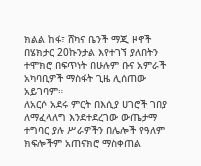ክልል ከፋ፣ ሸካና ቤንች ማጂ ዞኖች በሄክታር 20ኩንታል እየተገኘ ያለበትን ተሞክሮ በፍጥነት በሁሉም ቡና አምራች አካባቢዎች ማስፋት ጊዜ ሊሰጠው አይገባም።
ለአርሶ አደሩ ምርት በእሲያ ሀገሮች ገበያ ለማፈላለግ እንደተደረገው ውጤታማ ተግባር ያሉ ሥራዎችን በሌሎች የዓለም ክፍሎችም አጠናክሮ ማስቀጠል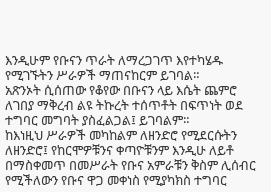እንዲሁም የቡናን ጥራት ለማረጋገጥ እየተካሄዱ የሚገኙትን ሥራዎች ማጠናከርም ይገባል።
አጽንኦት ሲሰጠው የቆየው በቡናን ላይ እሴት ጨምሮ ለገበያ ማቅረብ ልዩ ትኩረት ተሰጥቶት በፍጥነት ወደ ተግባር መግባት ያስፈልጋል፤ ይገባልም።
ከእነዚህ ሥራዎች መካከልም ለዘንድሮ የሚደርሱትን ለዘንድሮ፤ የከርሞዎቹንና ቀጣዮቹንም እንዲሁ ለይቶ በማስቀመጥ በመሥራት የቡና አምራቹን ቅስም ሊሰብር የሚችለውን የቡና ዋጋ መቀነስ የሚያካክስ ተግባር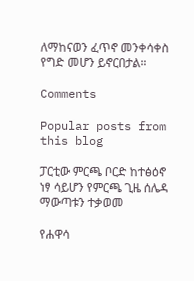ለማከናወን ፈጥኖ መንቀሳቀስ የግድ መሆን ይኖርበታል።

Comments

Popular posts from this blog

ፓርቲው ምርጫ ቦርድ ከተፅዕኖ ነፃ ሳይሆን የምርጫ ጊዜ ሰሌዳ ማውጣቱን ተቃወመ

የሐዋሳ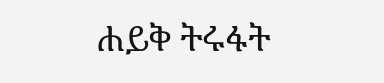ሐይቅ ትሩፋት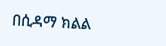በሲዳማ ክልል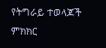የትግራይ ተወላጆች ምክክር